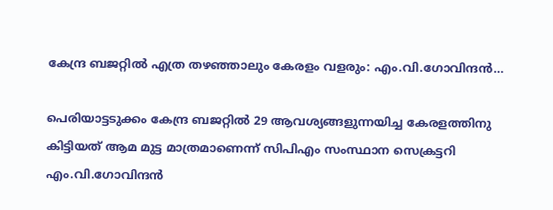കേന്ദ്ര ബജറ്റില്‍ എത്ര തഴഞ്ഞാലും കേരളം വളരും: എം.വി.ഗോവിന്ദന്‍…

പെരിയാട്ടടുക്കം കേന്ദ്ര ബജറ്റില്‍ 29 ആവശ്യങ്ങളുന്നയിച്ച കേരളത്തിനു കിട്ടിയത് ആമ മുട്ട മാത്രമാണെന്ന് സിപിഎം സംസ്ഥാന സെക്രട്ടറി എം.വി.ഗോവിന്ദന്‍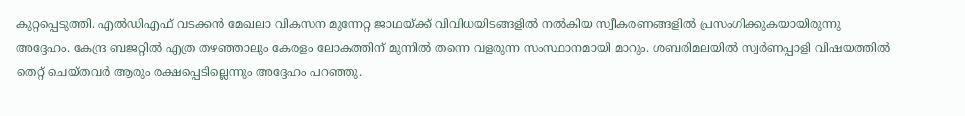കുറ്റപ്പെടുത്തി. എല്‍ഡിഎഫ് വടക്കന്‍ മേഖലാ വികസന മുന്നേറ്റ ജാഥയ്ക്ക് വിവിധയിടങ്ങളില്‍ നല്‍കിയ സ്വീകരണങ്ങളില്‍ പ്രസംഗിക്കുകയായിരുന്നു അദ്ദേഹം. കേന്ദ്ര ബജറ്റില്‍ എത്ര തഴഞ്ഞാലും കേരളം ലോകത്തിന് മുന്നില്‍ തന്നെ വളരുന്ന സംസ്ഥാനമായി മാറും. ശബരിമലയില്‍ സ്വര്‍ണപ്പാളി വിഷയത്തില്‍ തെറ്റ് ചെയ്തവര്‍ ആരും രക്ഷപ്പെടില്ലെന്നും അദ്ദേഹം പറഞ്ഞു.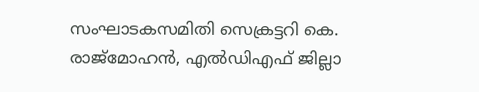സംഘാടകസമിതി സെക്രട്ടറി കെ. രാജ്‌മോഹന്‍, എല്‍ഡിഎഫ് ജില്ലാ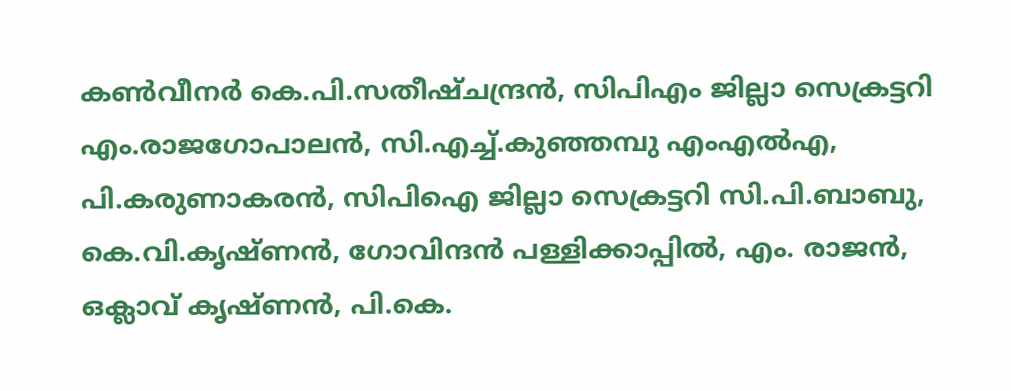കണ്‍വീനര്‍ കെ.പി.സതീഷ്ചന്ദ്രന്‍, സിപിഎം ജില്ലാ സെക്രട്ടറി എം.രാജഗോപാലന്‍, സി.എച്ച്.കുഞ്ഞമ്പു എംഎല്‍എ, പി.കരുണാകരന്‍, സിപിഐ ജില്ലാ സെക്രട്ടറി സി.പി.ബാബു, കെ.വി.കൃഷ്ണന്‍, ഗോവിന്ദന്‍ പള്ളിക്കാപ്പില്‍, എം. രാജന്‍, ഒക്ലാവ് കൃഷ്ണന്‍, പി.കെ.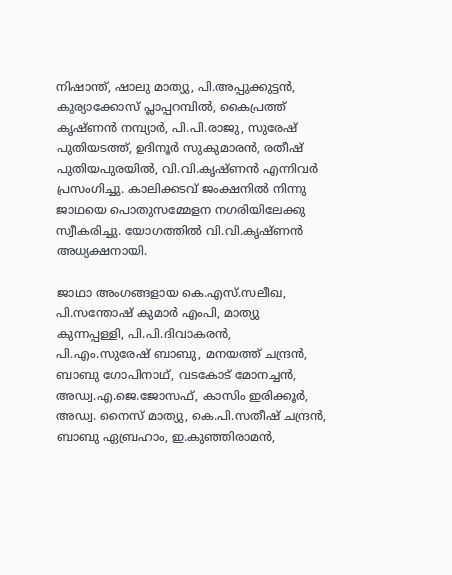നിഷാന്ത്, ഷാലു മാത്യു, പി.അപ്പുക്കുട്ടന്‍, കുര്യാക്കോസ് പ്ലാപ്പറമ്പില്‍, കൈപ്രത്ത് കൃഷ്ണന്‍ നമ്പ്യാര്‍, പി.പി.രാജു, സുരേഷ് പുതിയടത്ത്, ഉദിനൂര്‍ സുകുമാരന്‍, രതീഷ് പുതിയപുരയില്‍, വി.വി.കൃഷ്ണന്‍ എന്നിവര്‍ പ്രസംഗിച്ചു. കാലിക്കടവ് ജംക്ഷനില്‍ നിന്നു ജാഥയെ പൊതുസമ്മേളന നഗരിയിലേക്കു സ്വീകരിച്ചു. യോഗത്തില്‍ വി.വി.കൃഷ്ണന്‍ അധ്യക്ഷനായി.

ജാഥാ അംഗങ്ങളായ കെ.എസ്.സലീഖ, പി.സന്തോഷ് കുമാര്‍ എംപി, മാത്യു കുന്നപ്പള്ളി, പി.പി.ദിവാകരന്‍, പി.എം.സുരേഷ് ബാബു, മനയത്ത് ചന്ദ്രന്‍, ബാബു ഗോപിനാഥ്, വടകോട് മോനച്ചന്‍, അഡ്വ.എ.ജെ.ജോസഫ്, കാസിം ഇരിക്കൂര്‍, അഡ്വ. നൈസ് മാത്യു, കെ.പി.സതീഷ് ചന്ദ്രന്‍, ബാബു ഏബ്രഹാം, ഇ.കുഞ്ഞിരാമന്‍,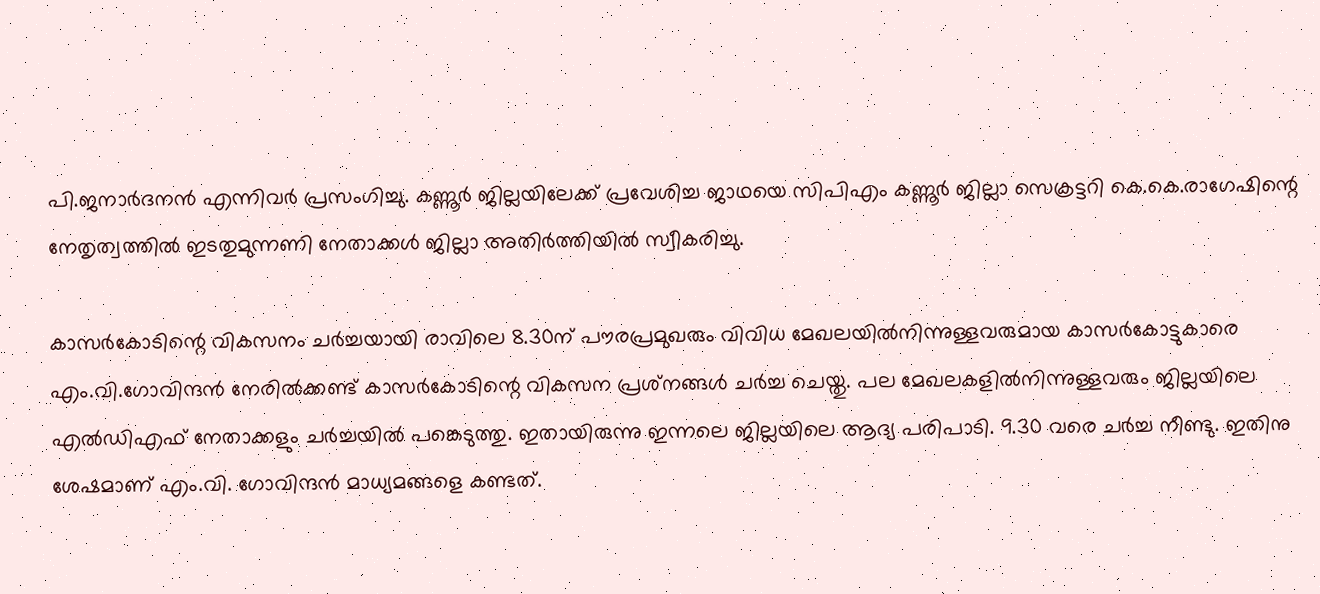പി.ജനാര്‍ദനന്‍ എന്നിവര്‍ പ്രസംഗിച്ചു. കണ്ണൂര്‍ ജില്ലയിലേക്ക് പ്രവേശിച്ച ജാഥയെ സിപിഎം കണ്ണൂര്‍ ജില്ലാ സെക്രട്ടറി കെ.കെ.രാഗേഷിന്റെ നേതൃത്വത്തില്‍ ഇടതുമുന്നണി നേതാക്കള്‍ ജില്ലാ അതിര്‍ത്തിയില്‍ സ്വീകരിച്ചു.

കാസര്‍കോടിന്റെ വികസനം ചര്‍ച്ചയായി രാവിലെ 8.30ന് പൗരപ്രമുഖരും വിവിധ മേഖലയില്‍നിന്നുള്ളവരുമായ കാസര്‍കോട്ടുകാരെ എം.വി.ഗോവിന്ദന്‍ നേരില്‍ക്കണ്ട് കാസര്‍കോടിന്റെ വികസന പ്രശ്‌നങ്ങള്‍ ചര്‍ച്ച ചെയ്തു. പല മേഖലകളില്‍നിന്നുള്ളവരും ജില്ലയിലെ എല്‍ഡിഎഫ് നേതാക്കളും ചര്‍ച്ചയില്‍ പങ്കെടുത്തു. ഇതായിരുന്നു ഇന്നലെ ജില്ലയിലെ ആദ്യ പരിപാടി. 9.30 വരെ ചര്‍ച്ച നീണ്ടു. ഇതിനു ശേഷമാണ് എം.വി. ഗോവിന്ദന്‍ മാധ്യമങ്ങളെ കണ്ടത്.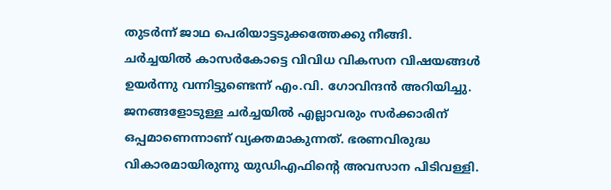തുടര്‍ന്ന് ജാഥ പെരിയാട്ടടുക്കത്തേക്കു നീങ്ങി.
ചര്‍ച്ചയില്‍ കാസര്‍കോട്ടെ വിവിധ വികസന വിഷയങ്ങള്‍ ഉയര്‍ന്നു വന്നിട്ടുണ്ടെന്ന് എം.വി. ഗോവിന്ദന്‍ അറിയിച്ചു. ജനങ്ങളോടുള്ള ചര്‍ച്ചയില്‍ എല്ലാവരും സര്‍ക്കാരിന് ഒപ്പമാണെന്നാണ് വ്യക്തമാകുന്നത്. ഭരണവിരുദ്ധ വികാരമായിരുന്നു യുഡിഎഫിന്റെ അവസാന പിടിവള്ളി.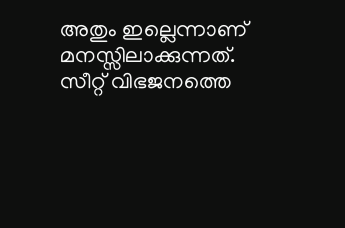അതും ഇല്ലെന്നാണ് മനസ്സിലാക്കുന്നത്. സീറ്റ് വിഭജനത്തെ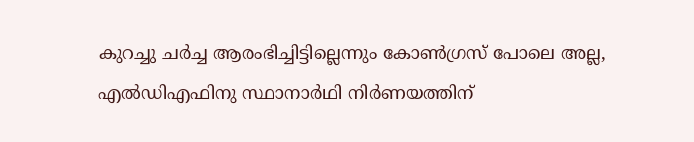കുറച്ചു ചര്‍ച്ച ആരംഭിച്ചിട്ടില്ലെന്നും കോണ്‍ഗ്രസ് പോലെ അല്ല, എല്‍ഡിഎഫിനു സ്ഥാനാര്‍ഥി നിര്‍ണയത്തിന്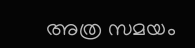അത്ര സമയം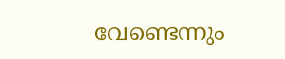വേണ്ടെന്നും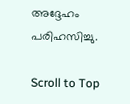അദ്ദേഹം പരിഹസിച്ചു.

Scroll to Top